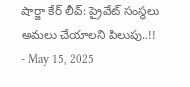షార్జా కేర్ లీవ్: ప్రైవేట్ సంస్థలు అమలు చేయాలని పిలుపు..!!
- May 15, 2025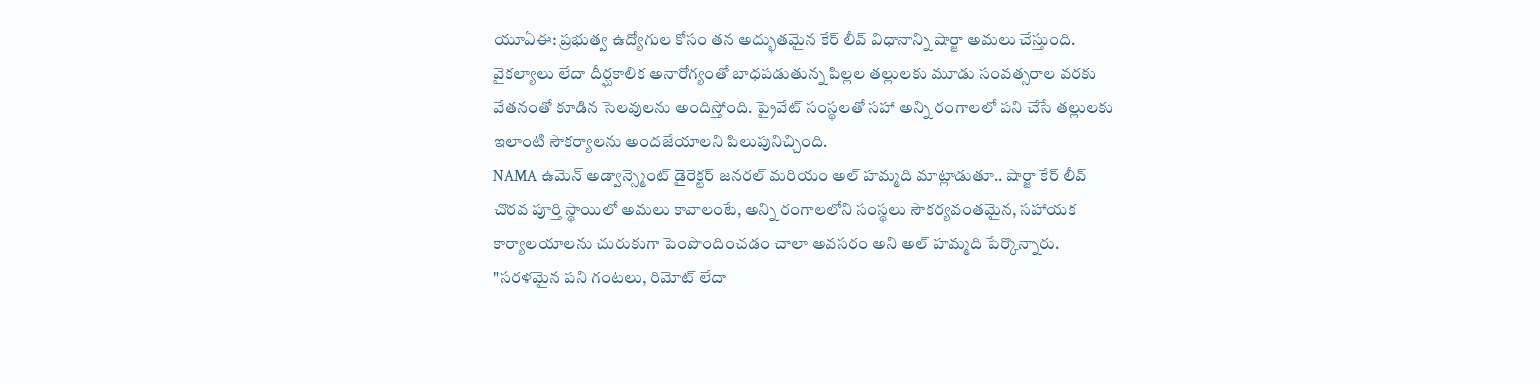యూఏఈ: ప్రభుత్వ ఉద్యోగుల కోసం తన అద్భుతమైన కేర్ లీవ్ విధానాన్ని షార్జా అమలు చేస్తుంది. వైకల్యాలు లేదా దీర్ఘకాలిక అనారోగ్యంతో బాధపడుతున్న పిల్లల తల్లులకు మూడు సంవత్సరాల వరకు వేతనంతో కూడిన సెలవులను అందిస్తోంది. ప్రైవేట్ సంస్థలతో సహా అన్ని రంగాలలో పని చేసే తల్లులకు ఇలాంటి సౌకర్యాలను అందజేయాలని పిలుపునిచ్చింది.
NAMA ఉమెన్ అడ్వాన్స్మెంట్ డైరెక్టర్ జనరల్ మరియం అల్ హమ్మది మాట్లాడుతూ.. షార్జా కేర్ లీవ్ చొరవ పూర్తి స్థాయిలో అమలు కావాలంటే, అన్ని రంగాలలోని సంస్థలు సౌకర్యవంతమైన, సహాయక కార్యాలయాలను చురుకుగా పెంపొందించడం చాలా అవసరం అని అల్ హమ్మది పేర్కొన్నారు. "సరళమైన పని గంటలు, రిమోట్ లేదా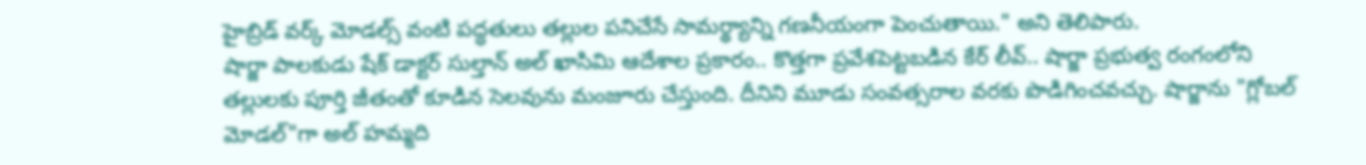హైబ్రిడ్ వర్క్ మోడల్స్ వంటి పద్ధతులు తల్లుల పనిచేసే సామర్థ్యాన్ని గణనీయంగా పెంచుతాయి." అని తెలిపారు.
షార్జా పాలకుడు షేక్ డాక్టర్ సుల్తాన్ అల్ ఖాసిమి ఆదేశాల ప్రకారం.. కొత్తగా ప్రవేశపెట్టబడిన కేర్ లీవ్.. షార్జా ప్రభుత్వ రంగంలోని తల్లులకు పూర్తి జీతంతో కూడిన సెలవును మంజూరు చేస్తుంది. దీనిని మూడు సంవత్సరాల వరకు పొడిగించవచ్చు. షార్జాను "గ్లోబల్ మోడల్"గా అల్ హమ్మది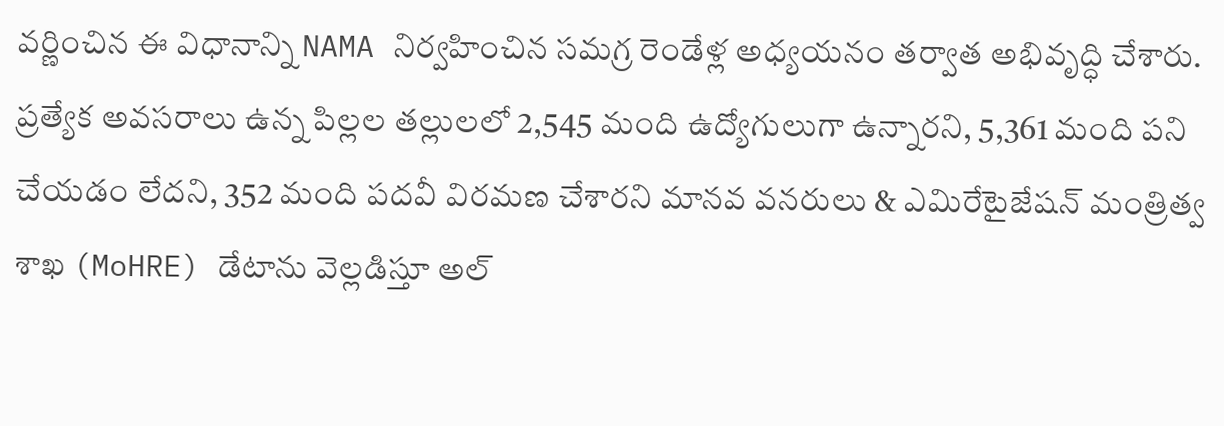వర్ణించిన ఈ విధానాన్ని NAMA నిర్వహించిన సమగ్ర రెండేళ్ల అధ్యయనం తర్వాత అభివృద్ధి చేశారు.
ప్రత్యేక అవసరాలు ఉన్న పిల్లల తల్లులలో 2,545 మంది ఉద్యోగులుగా ఉన్నారని, 5,361 మంది పని చేయడం లేదని, 352 మంది పదవీ విరమణ చేశారని మానవ వనరులు & ఎమిరేటైజేషన్ మంత్రిత్వ శాఖ (MoHRE) డేటాను వెల్లడిస్తూ అల్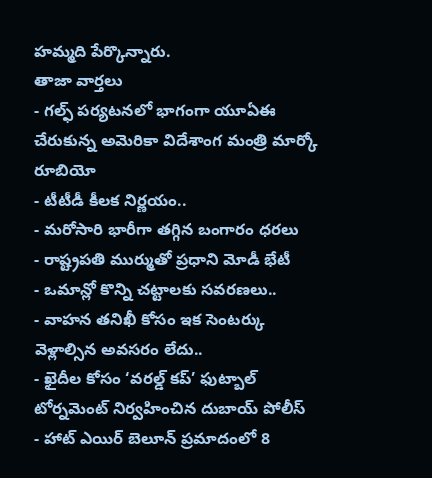హమ్మది పేర్కొన్నారు.
తాజా వార్తలు
- గల్ఫ్ పర్యటనలో భాగంగా యూఏఈ చేరుకున్న అమెరికా విదేశాంగ మంత్రి మార్కో రూబియో
- టీటీడీ కీలక నిర్ణయం..
- మరోసారి భారీగా తగ్గిన బంగారం ధరలు
- రాష్ట్రపతి ముర్ముతో ప్రధాని మోడీ భేటీ
- ఒమాన్లో కొన్ని చట్టాలకు సవరణలు..
- వాహన తనిఖీ కోసం ఇక సెంటర్కు వెళ్లాల్సిన అవసరం లేదు..
- ఖైదీల కోసం ‘వరల్డ్ కప్’ ఫుట్బాల్ టోర్నమెంట్ నిర్వహించిన దుబాయ్ పోలీస్
- హాట్ ఎయిర్ బెలూన్ ప్రమాదంలో 8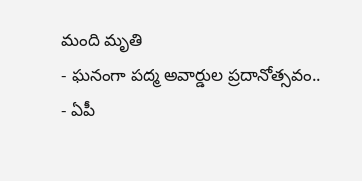మంది మృతి
- ఘనంగా పద్మ అవార్డుల ప్రదానోత్సవం..
- ఏపీ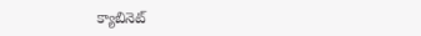క్యాబినెట్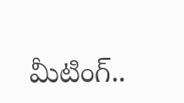మీటింగ్..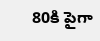80కి పైగా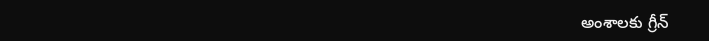అంశాలకు గ్రీన్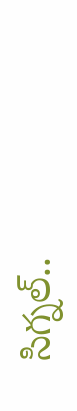సిగ్నల్..